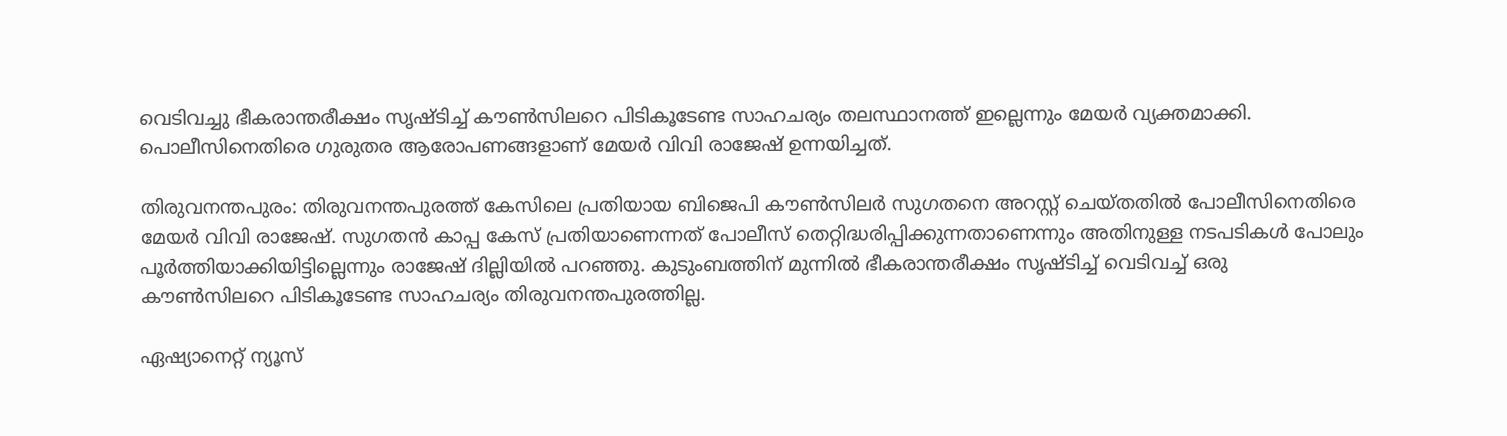വെടിവച്ചു ഭീകരാന്തരീക്ഷം സൃഷ്ടിച്ച് കൗൺസിലറെ പിടികൂടേണ്ട സാഹചര്യം തലസ്ഥാനത്ത് ഇല്ലെന്നും മേയർ വ്യക്തമാക്കി. പൊലീസിനെതിരെ ഗുരുതര ആരോപണങ്ങളാണ് മേയർ വിവി രാജേഷ് ഉന്നയിച്ചത്.

തിരുവനന്തപുരം: തിരുവനന്തപുരത്ത് കേസിലെ പ്രതിയായ ബിജെപി കൗൺസിലർ സുഗതനെ അറസ്റ്റ് ചെയ്തതിൽ പോലീസിനെതിരെ മേയർ വിവി രാജേഷ്. സുഗതൻ കാപ്പ കേസ് പ്രതിയാണെന്നത് പോലീസ് തെറ്റിദ്ധരിപ്പിക്കുന്നതാണെന്നും അതിനുള്ള നടപടികൾ പോലും പൂർത്തിയാക്കിയിട്ടില്ലെന്നും രാജേഷ് ദില്ലിയിൽ പറഞ്ഞു. കുടുംബത്തിന് മുന്നിൽ ഭീകരാന്തരീക്ഷം സൃഷ്ടിച്ച് വെടിവച്ച് ഒരു കൗൺസിലറെ പിടികൂടേണ്ട സാഹചര്യം തിരുവനന്തപുരത്തില്ല.

ഏഷ്യാനെറ്റ് ന്യൂസ്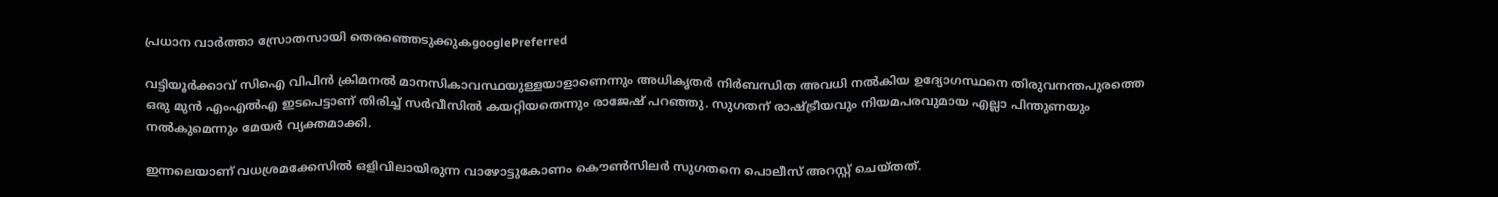പ്രധാന വാർത്താ സ്രോതസായി തെരഞ്ഞെടുക്കുകgooglePreferred

വട്ടിയൂർക്കാവ് സിഐ വിപിൻ ക്രിമനൽ മാനസികാവസ്ഥയുള്ളയാളാണെന്നും അധികൃതർ നിർബന്ധിത അവധി നൽകിയ ഉദ്യോഗസ്ഥനെ തിരുവനന്തപുരത്തെ ഒരു മുൻ എംഎൽഎ ഇടപെട്ടാണ് തിരിച്ച് സർവീസിൽ കയറ്റിയതെന്നും രാജേഷ് പറഞ്ഞു. സുഗതന് രാഷ്ട്രീയവും നിയമപരവുമായ എല്ലാ പിന്തുണയും നൽകുമെന്നും മേയർ വ്യക്തമാക്കി.

ഇന്നലെയാണ് വധശ്രമക്കേസിൽ ഒളിവിലായിരുന്ന വാഴോട്ടുകോണം കൌണ്‍സിലര്‍ സുഗതനെ പൊലീസ് അറസ്റ്റ് ചെയ്തത്.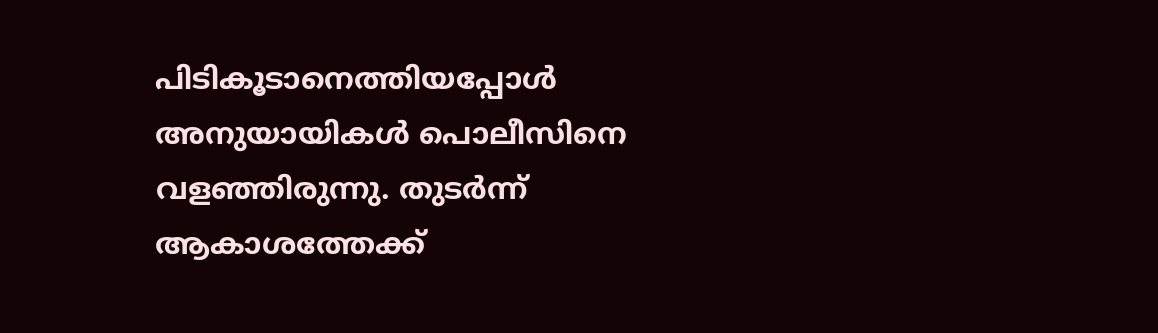പിടികൂടാനെത്തിയപ്പോള്‍ അനുയായികള്‍ പൊലീസിനെ വളഞ്ഞിരുന്നു. തുടര്‍ന്ന് ആകാശത്തേക്ക്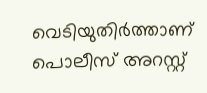വെടിയുതിര്‍ത്താണ് പൊലീസ് അറസ്റ്റ്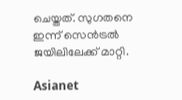ചെയ്തത്. സുഗതനെ ഇന്ന് സെന്‍ട്രൽ ജയിലിലേക്ക് മാറ്റി.

Asianet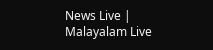News Live | Malayalam Live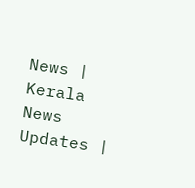News | Kerala News Updates |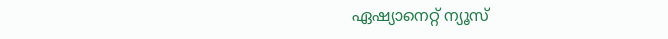ഏഷ്യാനെറ്റ് ന്യൂസ്